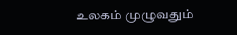உலகம் முழுவதும்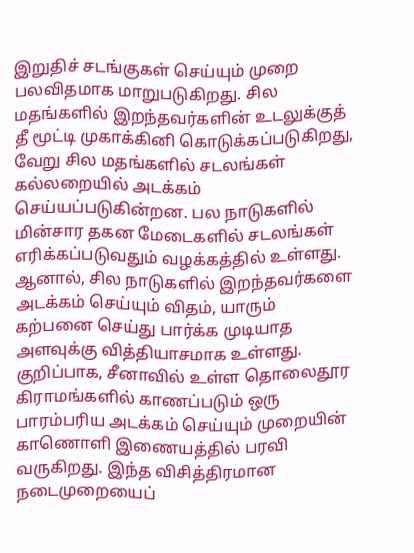இறுதிச் சடங்குகள் செய்யும் முறை பலவிதமாக மாறுபடுகிறது. சில மதங்களில் இறந்தவர்களின் உடலுக்குத் தீ மூட்டி முகாக்கினி கொடுக்கப்படுகிறது, வேறு சில மதங்களில் சடலங்கள் கல்லறையில் அடக்கம் செய்யப்படுகின்றன. பல நாடுகளில் மின்சார தகன மேடைகளில் சடலங்கள் எரிக்கப்படுவதும் வழக்கத்தில் உள்ளது. ஆனால், சில நாடுகளில் இறந்தவர்களை அடக்கம் செய்யும் விதம், யாரும் கற்பனை செய்து பார்க்க முடியாத அளவுக்கு வித்தியாசமாக உள்ளது.
குறிப்பாக, சீனாவில் உள்ள தொலைதூர கிராமங்களில் காணப்படும் ஒரு பாரம்பரிய அடக்கம் செய்யும் முறையின் காணொளி இணையத்தில் பரவி வருகிறது. இந்த விசித்திரமான நடைமுறையைப்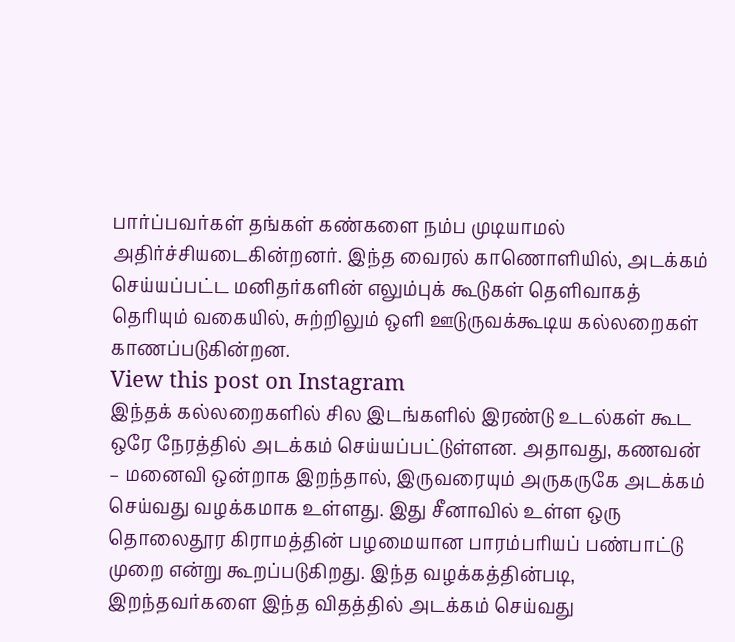பார்ப்பவர்கள் தங்கள் கண்களை நம்ப முடியாமல் அதிர்ச்சியடைகின்றனர். இந்த வைரல் காணொளியில், அடக்கம் செய்யப்பட்ட மனிதர்களின் எலும்புக் கூடுகள் தெளிவாகத் தெரியும் வகையில், சுற்றிலும் ஒளி ஊடுருவக்கூடிய கல்லறைகள் காணப்படுகின்றன.
View this post on Instagram
இந்தக் கல்லறைகளில் சில இடங்களில் இரண்டு உடல்கள் கூட ஒரே நேரத்தில் அடக்கம் செய்யப்பட்டுள்ளன. அதாவது, கணவன் – மனைவி ஒன்றாக இறந்தால், இருவரையும் அருகருகே அடக்கம் செய்வது வழக்கமாக உள்ளது. இது சீனாவில் உள்ள ஒரு தொலைதூர கிராமத்தின் பழமையான பாரம்பரியப் பண்பாட்டு முறை என்று கூறப்படுகிறது. இந்த வழக்கத்தின்படி, இறந்தவர்களை இந்த விதத்தில் அடக்கம் செய்வது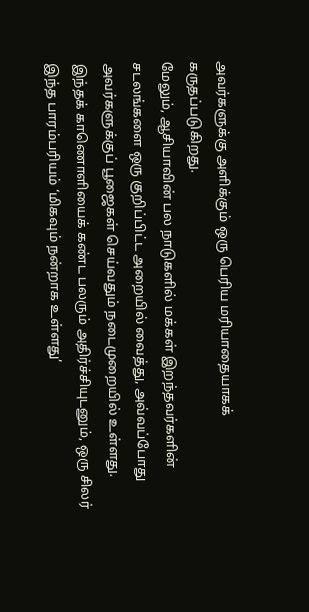அவர்களுக்கு அளிக்கும் ஒரு பெரிய மரியாதையாகக் கருதப்படுகிறது.
மேலும், ஆசியாவின் பல நாடுகளில் மக்கள் இறந்தவர்களின் சடலங்களை ஒரு குறிப்பிட்ட அறையில் வைத்து, அவ்வப்போது அவர்களுக்குப் பூஜைகள் செய்வதும் நடைமுறையில் உள்ளது. இந்தக் காணொளியைக் கண்ட பலரும் அதிர்ச்சியுடனும், ஒரு சிலர் இந்த பாரம்பரியம் ‘மிகவும் நன்றாக உள்ளது’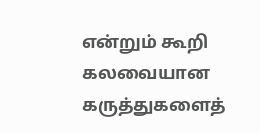என்றும் கூறி கலவையான கருத்துகளைத்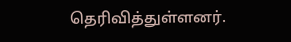தெரிவித்துள்ளனர்.